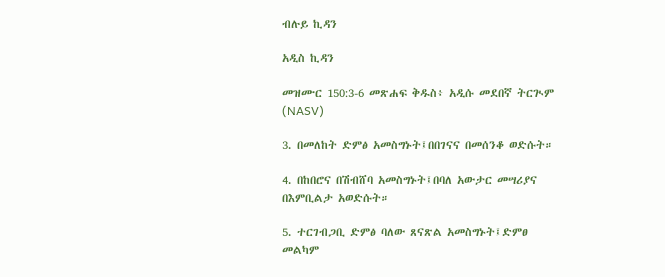ብሉይ ኪዳን

አዲስ ኪዳን

መዝሙር 150:3-6 መጽሐፍ ቅዱስ፥ አዲሱ መደበኛ ትርጒም (NASV)

3. በመለከት ድምፅ አመስግኑት፤በበገናና በመሰንቆ ወድሱት።

4. በከበሮና በሽብሸባ አመስግኑት፤በባለ አውታር መሣሪያና በእምቢልታ አወድሱት።

5. ተርገብጋቢ ድምፅ ባለው ጸናጽል አመስግኑት፤ድምፀ መልካም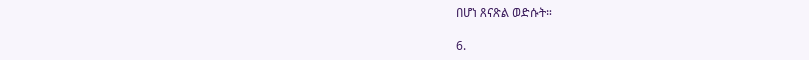በሆነ ጸናጽል ወድሱት።

6.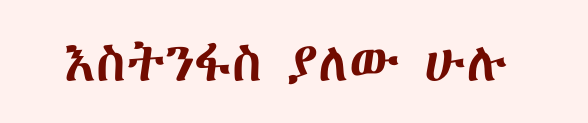እስትንፋስ ያለው ሁሉ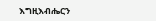እግዚእብሔርን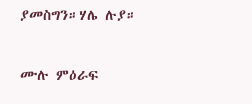ያመስግን።ሃሌ ሉያ።

ሙሉ ምዕራፍ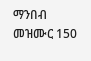ማንበብ መዝሙር 150